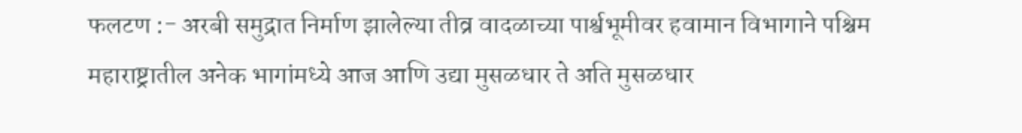फलटण :- अरबी समुद्रात निर्माण झालेल्या तीव्र वादळाच्या पार्श्वभूमीवर हवामान विभागाने पश्चिम महाराष्ट्रातील अनेक भागांमध्ये आज आणि उद्या मुसळधार ते अति मुसळधार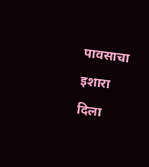पावसाचा इशारा दिला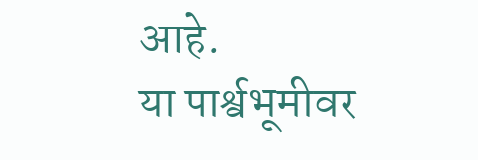आहे.
या पार्श्वभूमीवर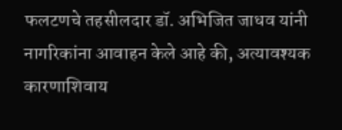फलटणचे तहसीलदार डॉ. अभिजित जाधव यांनी नागरिकांना आवाहन केले आहे की, अत्यावश्यक कारणाशिवाय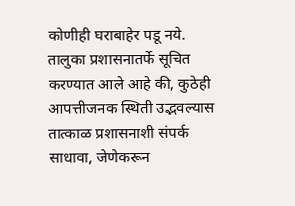कोणीही घराबाहेर पडू नये.
तालुका प्रशासनातर्फे सूचित करण्यात आले आहे की, कुठेही आपत्तीजनक स्थिती उद्भवल्यास तात्काळ प्रशासनाशी संपर्क साधावा, जेणेकरून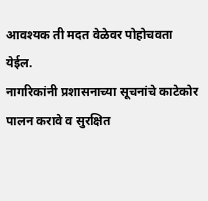आवश्यक ती मदत वेळेवर पोहोचवता येईल.
नागरिकांनी प्रशासनाच्या सूचनांचे काटेकोर पालन करावे व सुरक्षित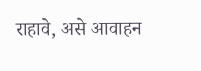राहावे, असे आवाहन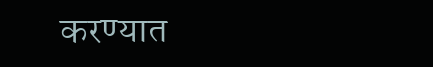करण्यात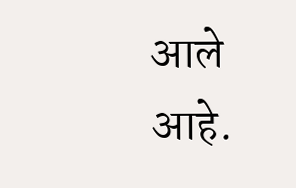आले आहे.